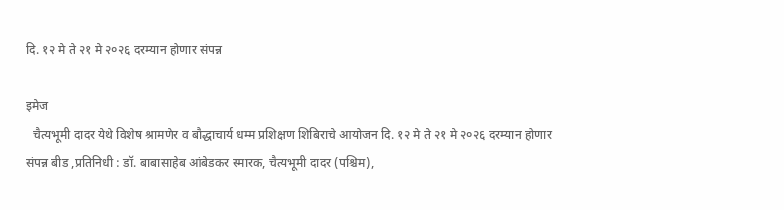दि. १२ मे ते २१ मे २०२६ दरम्यान होणार संपन्न

इमेज
  चैत्यभूमी दादर येथे विशेष श्रामणेर व बौद्धाचार्य धम्म प्रशिक्षण शिबिराचे आयोजन दि. १२ मे ते २१ मे २०२६ दरम्यान होणार संपन्न बीड ,प्रतिनिधी : डॉ. बाबासाहेब आंबेडकर स्मारक, चैत्यभूमी दादर (पश्चिम),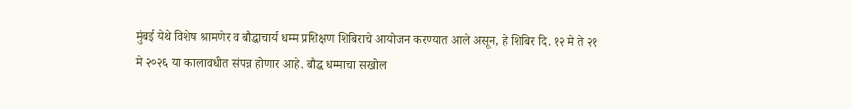मुंबई येथे विशेष श्रामणेर व बौद्धाचार्य धम्म प्रशिक्षण शिबिराचे आयोजन करण्यात आले असून, हे शिबिर दि. १२ मे ते २१ मे २०२६ या कालावधीत संपन्न होणार आहे. बौद्ध धम्माचा सखोल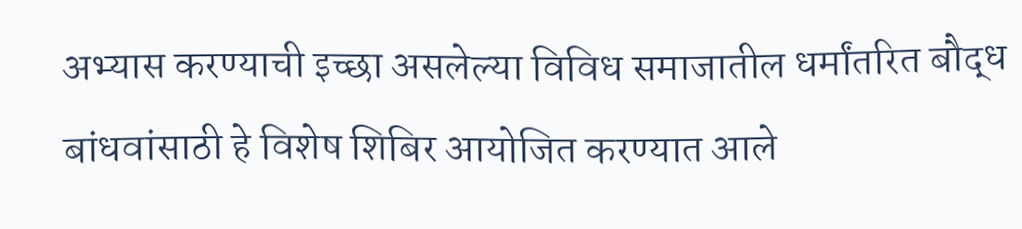अभ्यास करण्याची इच्छा असलेल्या विविध समाजातील धर्मांतरित बौद्ध बांधवांसाठी हे विशेष शिबिर आयोजित करण्यात आले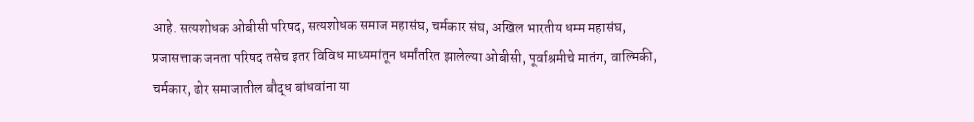आहे. सत्यशोधक ओबीसी परिषद, सत्यशोधक समाज महासंघ, चर्मकार संघ, अखिल भारतीय धम्म महासंघ, प्रजासत्ताक जनता परिषद तसेच इतर विविध माध्यमांतून धर्मांतरित झालेल्या ओबीसी, पूर्वाश्रमीचे मातंग, वाल्मिकी, चर्मकार, ढोर समाजातील बौद्ध बांधवांना या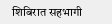शिबिरात सहभागी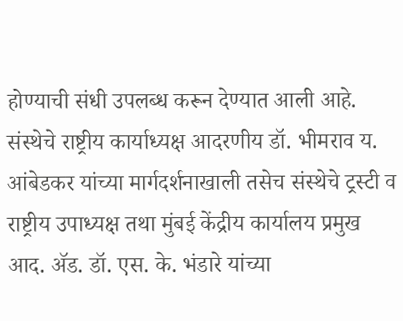होण्याची संधी उपलब्ध करून देण्यात आली आहे. संस्थेचे राष्ट्रीय कार्याध्यक्ष आदरणीय डॉ. भीमराव य. आंबेडकर यांच्या मार्गदर्शनाखाली तसेच संस्थेचे ट्रस्टी व राष्ट्रीय उपाध्यक्ष तथा मुंबई केंद्रीय कार्यालय प्रमुख आद. ॲड. डॉ. एस. के. भंडारे यांच्या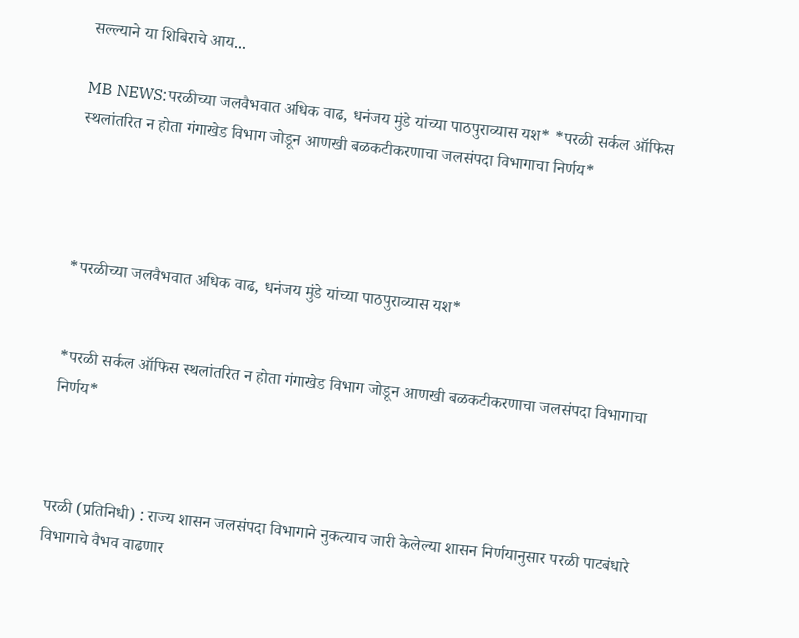सल्ल्याने या शिबिराचे आय...

MB NEWS:परळीच्या जलवैभवात अधिक वाढ, धनंजय मुंडे यांच्या पाठपुराव्यास यश* *परळी सर्कल ऑफिस स्थलांतरित न होता गंगाखेड विभाग जोडून आणखी बळकटीकरणाचा जलसंपदा विभागाचा निर्णय*




*परळीच्या जलवैभवात अधिक वाढ, धनंजय मुंडे यांच्या पाठपुराव्यास यश*


*परळी सर्कल ऑफिस स्थलांतरित न होता गंगाखेड विभाग जोडून आणखी बळकटीकरणाचा जलसंपदा विभागाचा निर्णय*



परळी (प्रतिनिधी) : राज्य शासन जलसंपदा विभागाने नुकत्याच जारी केलेल्या शासन निर्णयानुसार परळी पाटबंधारे विभागाचे वैभव वाढणार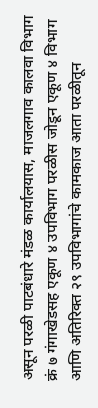असून परळी पाटबंधारे मंडळ कार्यालयास, माजलगाव कालवा विभाग क्रं ७ गंगाखेडसह एकूण ४ उपविभाग परळीस जोडून एकूण ४ विभाग आणि अतिरिक्त २९ उपविभागांचे कामकाज आता परळीतून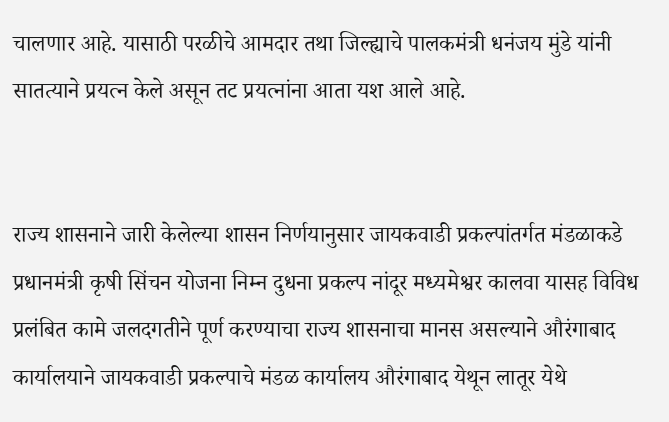चालणार आहे. यासाठी परळीचे आमदार तथा जिल्ह्याचे पालकमंत्री धनंजय मुंडे यांनी सातत्याने प्रयत्न केले असून तट प्रयत्नांना आता यश आले आहे.


राज्य शासनाने जारी केलेल्या शासन निर्णयानुसार जायकवाडी प्रकल्पांतर्गत मंडळाकडे प्रधानमंत्री कृषी सिंचन योजना निम्न दुधना प्रकल्प नांदूर मध्यमेश्वर कालवा यासह विविध प्रलंबित कामे जलदगतीने पूर्ण करण्याचा राज्य शासनाचा मानस असल्याने औरंगाबाद कार्यालयाने जायकवाडी प्रकल्पाचे मंडळ कार्यालय औरंगाबाद येथून लातूर येथे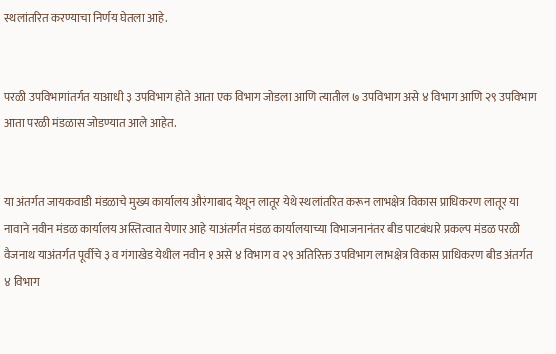स्थलांतरित करण्याचा निर्णय घेतला आहे.


परळी उपविभागांतर्गत याआधी ३ उपविभाग होते आता एक विभाग जोडला आणि त्यातील ७ उपविभाग असे ४ विभाग आणि २९ उपविभाग आता परळी मंडळास जोडण्यात आले आहेत.


या अंतर्गत जायकवाडी मंडळाचे मुख्य कार्यालय औरंगाबाद येथून लातूर येथे स्थलांतरित करून लाभक्षेत्र विकास प्राधिकरण लातूर या नावाने नवीन मंडळ कार्यालय अस्तित्वात येणार आहे याअंतर्गत मंडळ कार्यालयाच्या विभाजनानंतर बीड पाटबंधारे प्रकल्प मंडळ परळी वैजनाथ याअंतर्गत पूर्वीचे ३ व गंगाखेड येथील नवीन १ असे ४ विभाग व २९ अतिरिक्त उपविभाग लाभक्षेत्र विकास प्राधिकरण बीड अंतर्गत ४ विभाग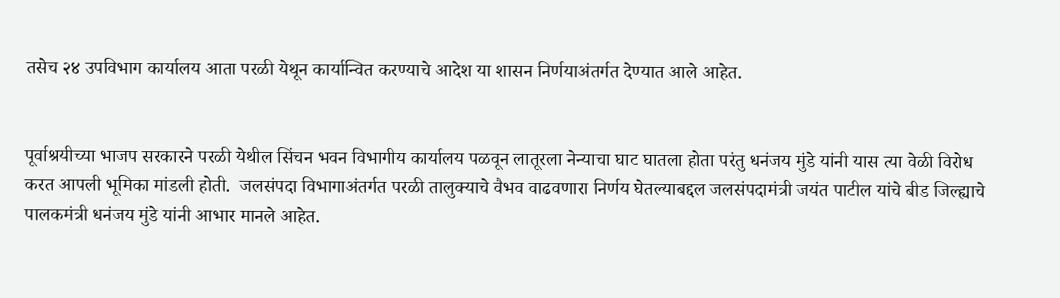तसेच २४ उपविभाग कार्यालय आता परळी येथून कार्यान्वित करण्याचे आदेश या शासन निर्णयाअंतर्गत देण्यात आले आहेत.


पूर्वाश्रयीच्या भाजप सरकारने परळी येथील सिंचन भवन विभागीय कार्यालय पळवून लातूरला नेन्याचा घाट घातला होता परंतु धनंजय मुंडे यांनी यास त्या वेळी विरोध करत आपली भूमिका मांडली होती.  जलसंपदा विभागाअंतर्गत परळी तालुक्याचे वैभव वाढवणारा निर्णय घेतल्याबद्दल जलसंपदामंत्री जयंत पाटील यांचे बीड जिल्ह्याचे पालकमंत्री धनंजय मुंडे यांनी आभार मानले आहेत.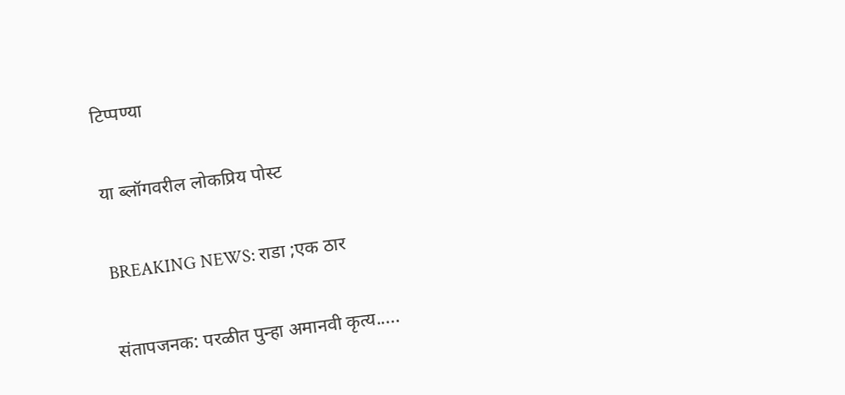टिप्पण्या

या ब्लॉगवरील लोकप्रिय पोस्ट

BREAKING NEWS: राडा ;एक ठार

संतापजनक: परळीत पुन्हा अमानवी कृत्य.....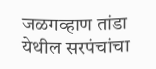जळगव्हाण तांडा येथील सरपंचांचा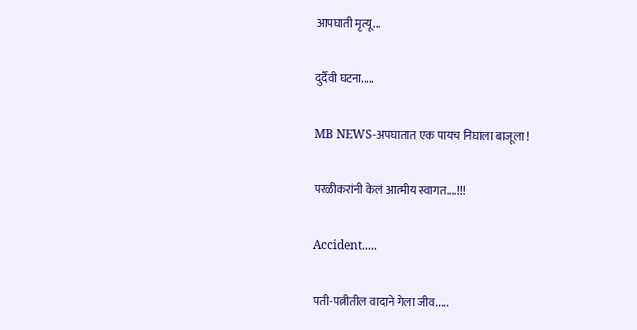आपघाती मृत्यू...

दुर्दैवी घटना.....

MB NEWS-अपघातात एक पायच निघाला बाजूला !

परळीकरांनी केलं आत्मीय स्वागत....!!!

Accident.....

पती-पत्नीतील वादाने गेला जीव.....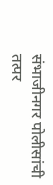संभाजीनगर पोलीसांची तत्पर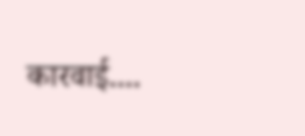कारवाई....